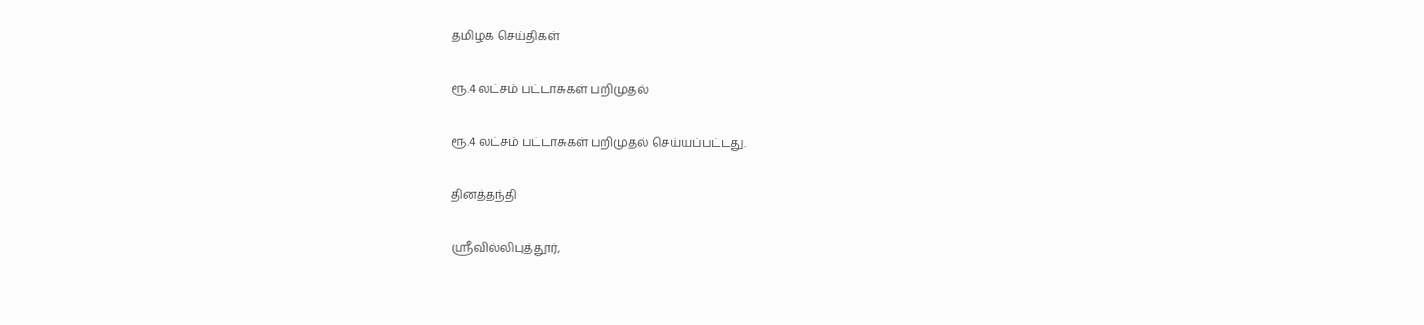தமிழக செய்திகள்

ரூ.4 லட்சம் பட்டாசுகள் பறிமுதல்

ரூ.4 லட்சம் பட்டாசுகள் பறிமுதல் செய்யப்பட்டது.

தினத்தந்தி

ஸ்ரீவில்லிபுத்தூர்,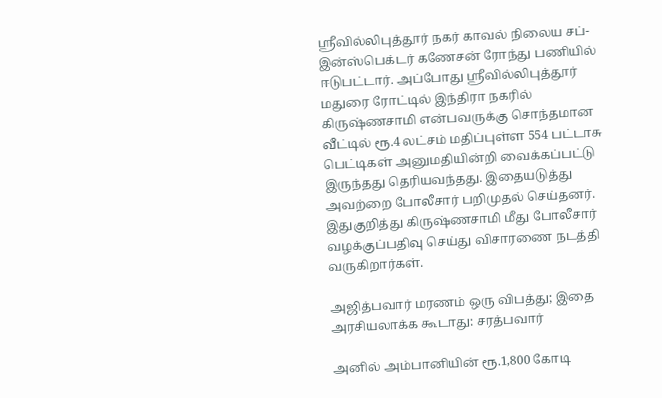ஸ்ரீவில்லிபுத்தூர் நகர் காவல் நிலைய சப்-இன்ஸ்பெக்டர் கணேசன் ரோந்து பணியில் ஈடுபட்டார். அப்போது ஸ்ரீவில்லிபுத்தூர் மதுரை ரோட்டில் இந்திரா நகரில் கிருஷ்ணசாமி என்பவருக்கு சொந்தமான வீட்டில் ரூ.4 லட்சம் மதிப்புள்ள 554 பட்டாசு பெட்டிகள் அனுமதியின்றி வைக்கப்பட்டு இருந்தது தெரியவந்தது. இதையடுத்து அவற்றை போலீசார் பறிமுதல் செய்தனர். இதுகுறித்து கிருஷ்ணசாமி மீது போலீசார் வழக்குப்பதிவு செய்து விசாரணை நடத்தி வருகிறார்கள்.

அஜித்பவார் மரணம் ஒரு விபத்து; இதை அரசியலாக்க கூடாது: சரத்பவார்

அனில் அம்பானியின் ரூ.1,800 கோடி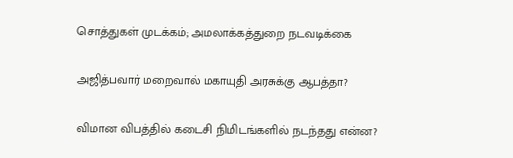சொத்துகள் முடக்கம்; அமலாக்கத்துறை நடவடிக்கை

அஜித்பவார் மறைவால் மகாயுதி அரசுக்கு ஆபத்தா?

விமான விபத்தில் கடைசி நிமிடங்களில் நடந்தது என்ன?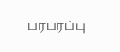பரபரப்பு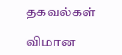தகவல்கள்

விமான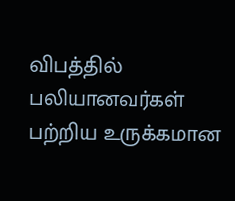விபத்தில் பலியானவர்கள் பற்றிய உருக்கமான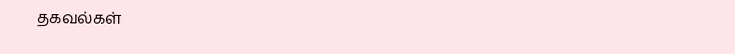தகவல்கள்